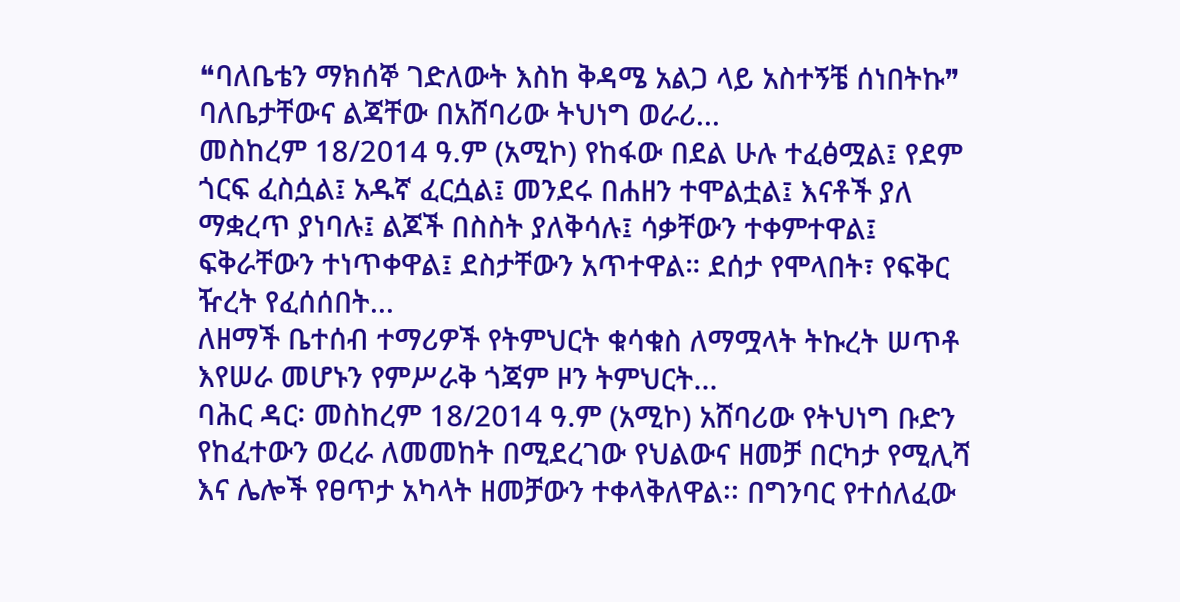❝ባለቤቴን ማክሰኞ ገድለውት እስከ ቅዳሜ አልጋ ላይ አስተኝቼ ሰነበትኩ❞ ባለቤታቸውና ልጃቸው በአሸባሪው ትህነግ ወራሪ...
መስከረም 18/2014 ዓ.ም (አሚኮ) የከፋው በደል ሁሉ ተፈፅሟል፤ የደም ጎርፍ ፈስሷል፤ አዱኛ ፈርሷል፤ መንደሩ በሐዘን ተሞልቷል፤ እናቶች ያለ ማቋረጥ ያነባሉ፤ ልጆች በስስት ያለቅሳሉ፤ ሳቃቸውን ተቀምተዋል፤ ፍቅራቸውን ተነጥቀዋል፤ ደስታቸውን አጥተዋል። ደሰታ የሞላበት፣ የፍቅር ዥረት የፈሰሰበት...
ለዘማች ቤተሰብ ተማሪዎች የትምህርት ቁሳቁስ ለማሟላት ትኩረት ሠጥቶ እየሠራ መሆኑን የምሥራቅ ጎጃም ዞን ትምህርት...
ባሕር ዳር፡ መስከረም 18/2014 ዓ.ም (አሚኮ) አሸባሪው የትህነግ ቡድን የከፈተውን ወረራ ለመመከት በሚደረገው የህልውና ዘመቻ በርካታ የሚሊሻ እና ሌሎች የፀጥታ አካላት ዘመቻውን ተቀላቅለዋል፡፡ በግንባር የተሰለፈው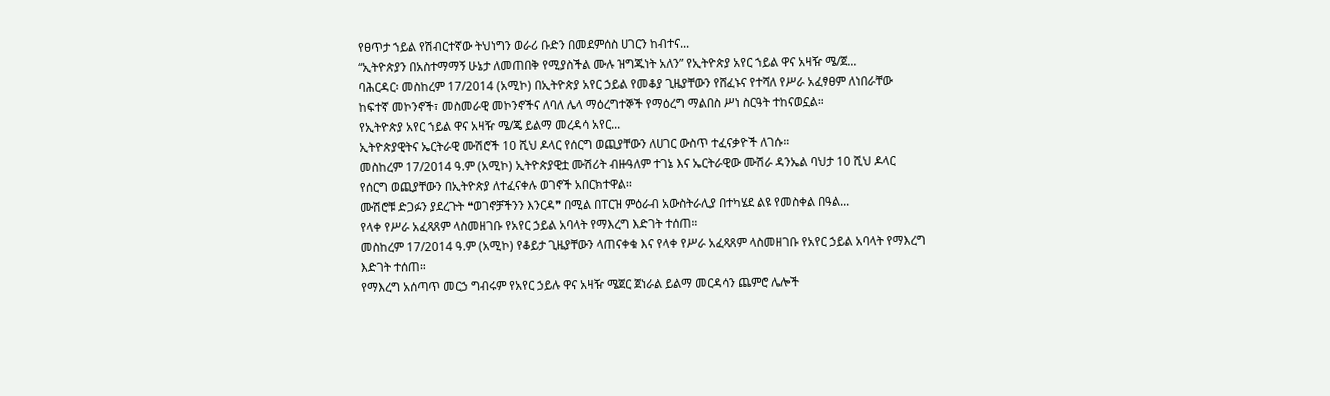የፀጥታ ኀይል የሽብርተኛው ትህነግን ወራሪ ቡድን በመደምሰስ ሀገርን ከብተና...
“ኢትዮጵያን በአስተማማኝ ሁኔታ ለመጠበቅ የሚያስችል ሙሉ ዝግጁነት አለን” የኢትዮጵያ አየር ኀይል ዋና አዛዥ ሜ/ጀ...
ባሕርዳር፡ መስከረም 17/2014 (አሚኮ) በኢትዮጵያ አየር ኃይል የመቆያ ጊዜያቸውን የሸፈኑና የተሻለ የሥራ አፈፃፀም ለነበራቸው ከፍተኛ መኮንኖች፣ መስመራዊ መኮንኖችና ለባለ ሌላ ማዕረግተኞች የማዕረግ ማልበስ ሥነ ስርዓት ተከናወኗል።
የኢትዮጵያ አየር ኀይል ዋና አዛዥ ሜ/ጄ ይልማ መረዳሳ አየር...
ኢትዮጵያዊትና ኤርትራዊ ሙሽሮች 10 ሺህ ዶላር የሰርግ ወጪያቸውን ለሀገር ውስጥ ተፈናቃዮች ለገሱ።
መስከረም 17/2014 ዓ.ም (አሚኮ) ኢትዮጵያዊቷ ሙሽሪት ብዙዓለም ተገኔ እና ኤርትራዊው ሙሽራ ዳንኤል ባህታ 10 ሺህ ዶላር የሰርግ ወጪያቸውን በኢትዮጵያ ለተፈናቀሉ ወገኖች አበርክተዋል፡፡
ሙሽሮቹ ድጋፉን ያደረጉት ❝ወገኖቻችንን እንርዳ❞ በሚል በፐርዝ ምዕራብ አውስትራሊያ በተካሄደ ልዩ የመስቀል በዓል...
የላቀ የሥራ አፈጻጸም ላስመዘገቡ የአየር ኃይል አባላት የማእረግ እድገት ተሰጠ።
መስከረም 17/2014 ዓ.ም (አሚኮ) የቆይታ ጊዜያቸውን ላጠናቀቁ እና የላቀ የሥራ አፈጻጸም ላስመዘገቡ የአየር ኃይል አባላት የማእረግ እድገት ተሰጠ።
የማእረግ አሰጣጥ መርኃ ግብሩም የአየር ኃይሉ ዋና አዛዥ ሜጀር ጀነራል ይልማ መርዳሳን ጨምሮ ሌሎች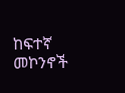ከፍተኛ መኮንኖች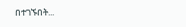በተገኙበት...